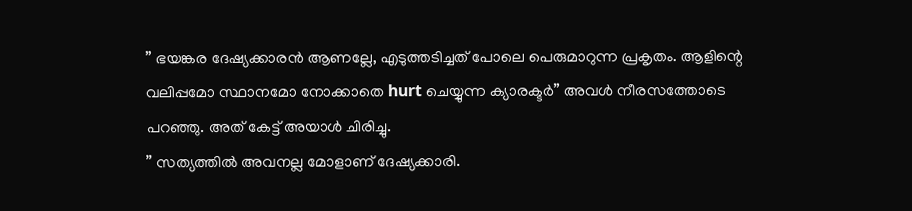” ഭയങ്കര ദേഷ്യക്കാരൻ ആണല്ലേ, എടുത്തടിച്ചത് പോലെ പെരുമാറുന്ന പ്രകൃതം. ആളിന്റെ വലിപ്പമോ സ്ഥാനമോ നോക്കാതെ hurt ചെയ്യുന്ന ക്യാരക്ടർ” അവൾ നീരസത്തോടെ പറഞ്ഞു. അത് കേട്ട് അയാൾ ചിരിച്ചു.
” സത്യത്തിൽ അവനല്ല മോളാണ് ദേഷ്യക്കാരി.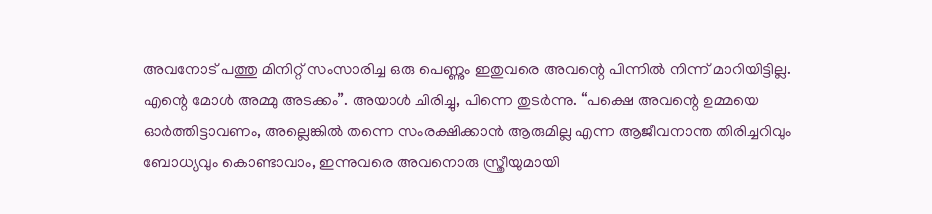അവനോട് പത്തു മിനിറ്റ് സംസാരിച്ച ഒരു പെണ്ണും ഇതുവരെ അവന്റെ പിന്നിൽ നിന്ന് മാറിയിട്ടില്ല. എന്റെ മോൾ അമ്മു അടക്കം”. അയാൾ ചിരിച്ചു, പിന്നെ തുടർന്നു. “പക്ഷെ അവന്റെ ഉമ്മയെ ഓർത്തിട്ടാവണം, അല്ലെങ്കിൽ തന്നെ സംരക്ഷിക്കാൻ ആരുമില്ല എന്ന ആജീവനാന്ത തിരിച്ചറിവും ബോധ്യവും കൊണ്ടാവാം, ഇന്നുവരെ അവനൊരു സ്ത്രീയുമായി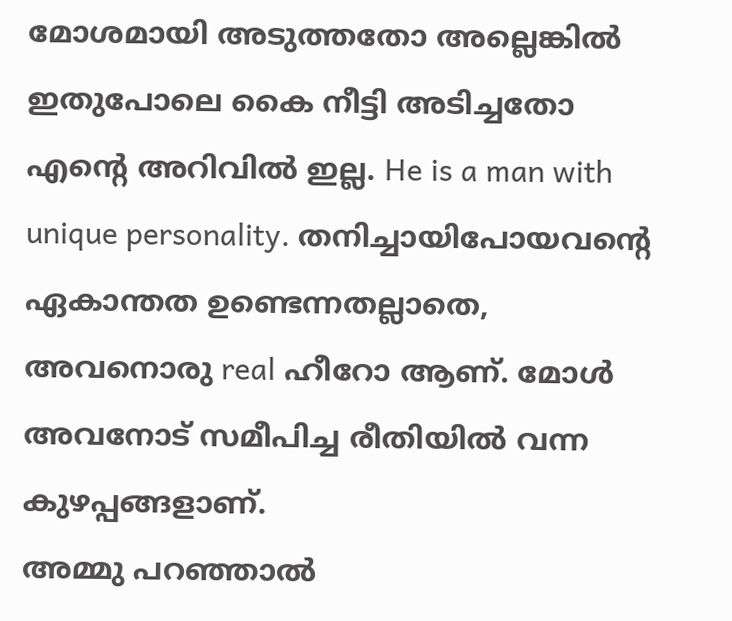മോശമായി അടുത്തതോ അല്ലെങ്കിൽ ഇതുപോലെ കൈ നീട്ടി അടിച്ചതോ എന്റെ അറിവിൽ ഇല്ല. He is a man with unique personality. തനിച്ചായിപോയവന്റെ ഏകാന്തത ഉണ്ടെന്നതല്ലാതെ, അവനൊരു real ഹീറോ ആണ്. മോൾ അവനോട് സമീപിച്ച രീതിയിൽ വന്ന കുഴപ്പങ്ങളാണ്.
അമ്മു പറഞ്ഞാൽ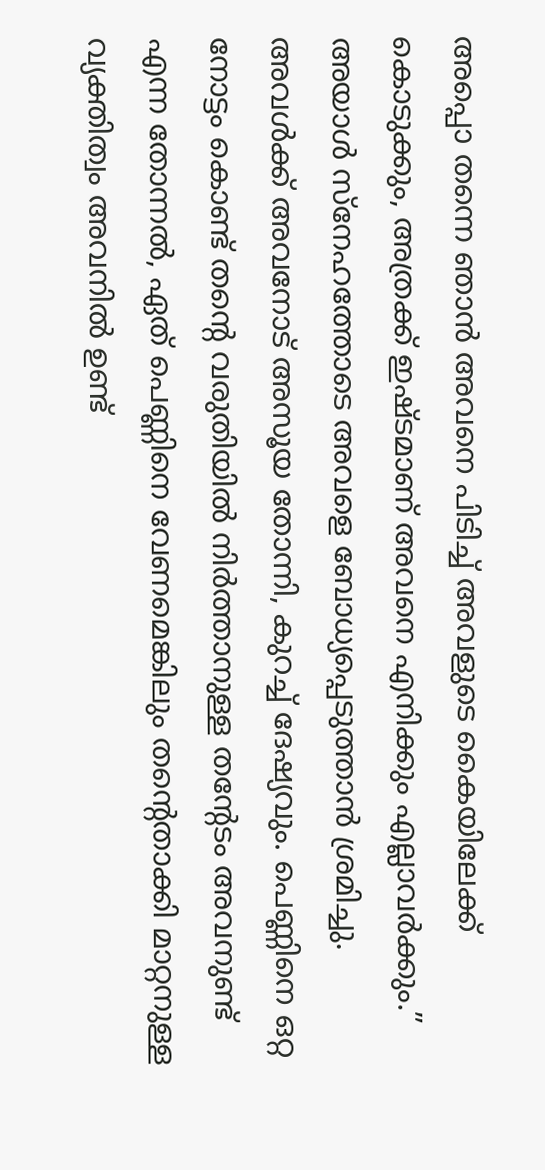അപ്പൊ തന്നെ ഞാൻ അവനെ പിടിച്ച് അവളുടെ കൈയിലേക്ക് കൊടുക്കും, അത്രക്ക് ഇഷ്ടമാണ് അവനെ എനിക്കും എല്ലാവർക്കും.” അയാൾ സ്നേഹത്തോടെ അവളെ ബോധ്യപ്പെടുത്താൻ ശ്രമിച്ചു.
അവൾക്ക് അവനോട് അസൂയ തോന്നി, കുറച്ച് ദേഷ്യവും. പെണ്ണിനെ ഒറ്റ നോട്ടം കൊണ്ട് തന്റെ വരുതിയിൽ നിർത്താനുള്ള തന്റേടം അവനുണ്ട് എന്ന തോന്നൽ, ഏത് പെണ്ണിനെ വേണമെങ്കിലും തന്റെതാക്കി മാറ്റനുള്ള വ്യക്തിത്വം അവനിൽ ഉണ്ട്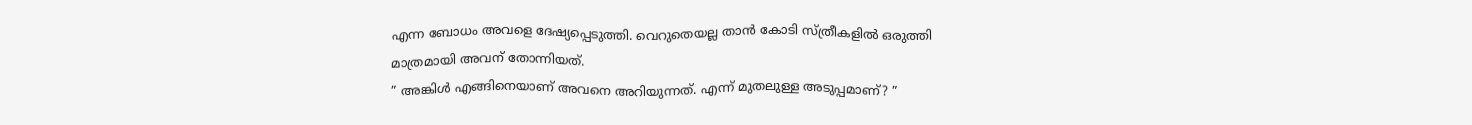എന്ന ബോധം അവളെ ദേഷ്യപ്പെടുത്തി. വെറുതെയല്ല താൻ കോടി സ്ത്രീകളിൽ ഒരുത്തി മാത്രമായി അവന് തോന്നിയത്.
” അങ്കിൾ എങ്ങിനെയാണ് അവനെ അറിയുന്നത്. എന്ന് മുതലുള്ള അടുപ്പമാണ്? ”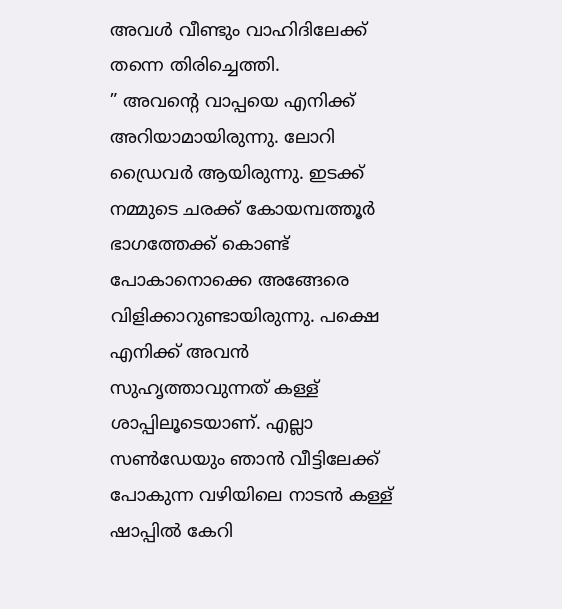അവൾ വീണ്ടും വാഹിദിലേക്ക് തന്നെ തിരിച്ചെത്തി.
” അവന്റെ വാപ്പയെ എനിക്ക് അറിയാമായിരുന്നു. ലോറി ഡ്രൈവർ ആയിരുന്നു. ഇടക്ക് നമ്മുടെ ചരക്ക് കോയമ്പത്തൂർ ഭാഗത്തേക്ക് കൊണ്ട് പോകാനൊക്കെ അങ്ങേരെ വിളിക്കാറുണ്ടായിരുന്നു. പക്ഷെ എനിക്ക് അവൻ സുഹൃത്താവുന്നത് കള്ള് ശാപ്പിലൂടെയാണ്. എല്ലാ സൺഡേയും ഞാൻ വീട്ടിലേക്ക് പോകുന്ന വഴിയിലെ നാടൻ കള്ള് ഷാപ്പിൽ കേറി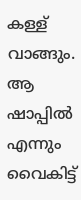കള്ള് വാങ്ങും. ആ ഷാപ്പിൽ എന്നും വൈകിട്ട്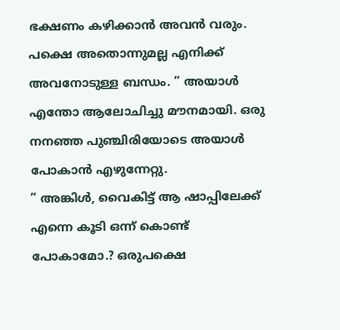ഭക്ഷണം കഴിക്കാൻ അവൻ വരും. പക്ഷെ അതൊന്നുമല്ല എനിക്ക് അവനോടുള്ള ബന്ധം. ” അയാൾ എന്തോ ആലോചിച്ചു മൗനമായി. ഒരു നനഞ്ഞ പുഞ്ചിരിയോടെ അയാൾ പോകാൻ എഴുന്നേറ്റു.
” അങ്കിൾ, വൈകിട്ട് ആ ഷാപ്പിലേക്ക് എന്നെ കൂടി ഒന്ന് കൊണ്ട് പോകാമോ.? ഒരുപക്ഷെ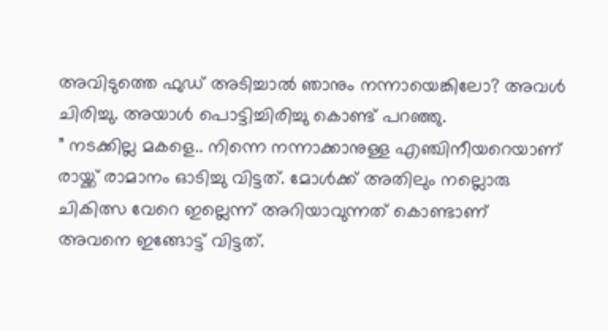അവിടുത്തെ ഫുഡ് അടിച്ചാൽ ഞാനും നന്നായെങ്കിലോ? അവൾ ചിരിച്ചു. അയാൾ പൊട്ടിച്ചിരിച്ചു കൊണ്ട് പറഞ്ഞു.
” നടക്കില്ല മകളെ.. നിന്നെ നന്നാക്കാനുള്ള എഞ്ചിനീയറെയാണ് രായ്ക്ക് രാമാനം ഓടിച്ചു വിട്ടത്. മോൾക്ക് അതിലും നല്ലൊരു ചികിത്സ വേറെ ഇല്ലെന്ന് അറിയാവുന്നത് കൊണ്ടാണ് അവനെ ഇങ്ങോട്ട് വിട്ടത്.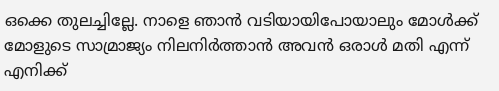ഒക്കെ തുലച്ചില്ലേ. നാളെ ഞാൻ വടിയായിപോയാലും മോൾക്ക് മോളുടെ സാമ്രാജ്യം നിലനിർത്താൻ അവൻ ഒരാൾ മതി എന്ന് എനിക്ക്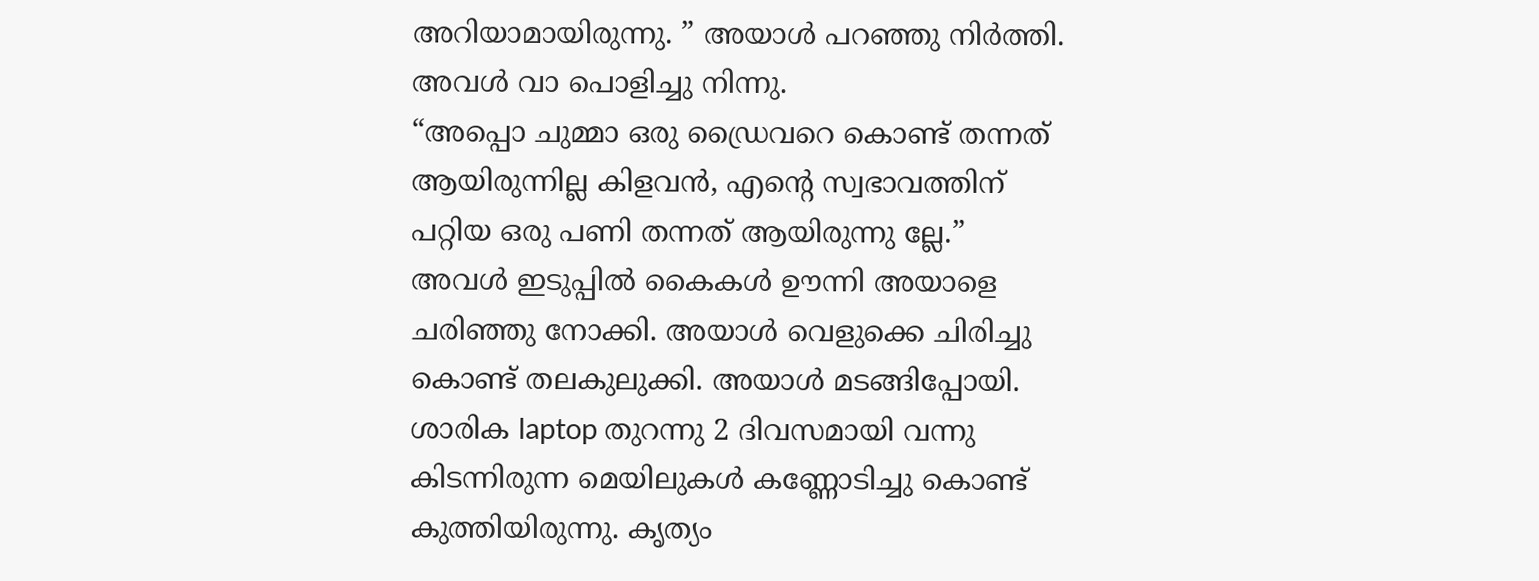അറിയാമായിരുന്നു. ” അയാൾ പറഞ്ഞു നിർത്തി. അവൾ വാ പൊളിച്ചു നിന്നു.
“അപ്പൊ ചുമ്മാ ഒരു ഡ്രൈവറെ കൊണ്ട് തന്നത് ആയിരുന്നില്ല കിളവൻ, എന്റെ സ്വഭാവത്തിന് പറ്റിയ ഒരു പണി തന്നത് ആയിരുന്നു ല്ലേ.”
അവൾ ഇടുപ്പിൽ കൈകൾ ഊന്നി അയാളെ ചരിഞ്ഞു നോക്കി. അയാൾ വെളുക്കെ ചിരിച്ചു കൊണ്ട് തലകുലുക്കി. അയാൾ മടങ്ങിപ്പോയി. ശാരിക laptop തുറന്നു 2 ദിവസമായി വന്നു കിടന്നിരുന്ന മെയിലുകൾ കണ്ണോടിച്ചു കൊണ്ട് കുത്തിയിരുന്നു. കൃത്യം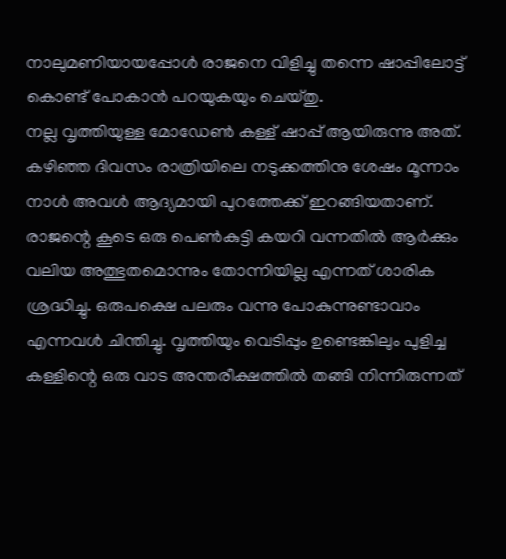നാലുമണിയായപ്പോൾ രാജനെ വിളിച്ചു തന്നെ ഷാപ്പിലോട്ട് കൊണ്ട് പോകാൻ പറയുകയും ചെയ്തു.
നല്ല വൃത്തിയുള്ള മോഡേൺ കള്ള് ഷാപ്പ് ആയിരുന്നു അത്. കഴിഞ്ഞ ദിവസം രാത്രിയിലെ നടുക്കത്തിനു ശേഷം മൂന്നാം നാൾ അവൾ ആദ്യമായി പുറത്തേക്ക് ഇറങ്ങിയതാണ്. രാജന്റെ കൂടെ ഒരു പെൺകുട്ടി കയറി വന്നതിൽ ആർക്കും വലിയ അത്ഭുതമൊന്നും തോന്നിയില്ല എന്നത് ശാരിക ശ്രദ്ധിച്ചു. ഒരുപക്ഷെ പലരും വന്നു പോകുന്നുണ്ടാവാം എന്നവൾ ചിന്തിച്ചു. വൃത്തിയും വെടിപ്പും ഉണ്ടെങ്കിലും പുളിച്ച കള്ളിന്റെ ഒരു വാട അന്തരീക്ഷത്തിൽ തങ്ങി നിന്നിരുന്നത്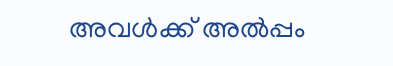അവൾക്ക് അൽപ്പം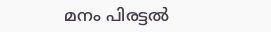മനം പിരട്ടൽ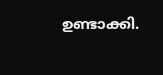ഉണ്ടാക്കി.